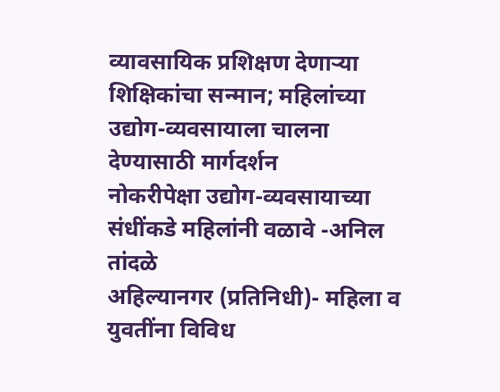व्यावसायिक प्रशिक्षण देणाऱ्या शिक्षिकांचा सन्मान; महिलांच्या उद्योग-व्यवसायाला चालना देण्यासाठी मार्गदर्शन
नोकरीपेक्षा उद्योग-व्यवसायाच्या संधींकडे महिलांनी वळावे -अनिल तांदळे
अहिल्यानगर (प्रतिनिधी)- महिला व युवतींना विविध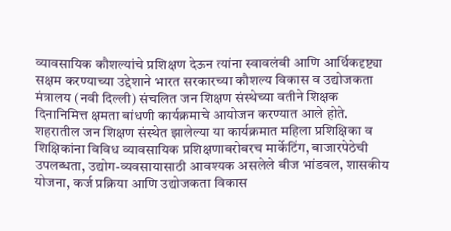व्यावसायिक कौशल्यांचे प्रशिक्षण देऊन त्यांना स्वावलंबी आणि आर्थिकदृष्ट्या सक्षम करण्याच्या उद्देशाने भारत सरकारच्या कौशल्य विकास व उद्योजकता मंत्रालय (नवी दिल्ली) संचलित जन शिक्षण संस्थेच्या वतीने शिक्षक दिनानिमित्त क्षमता बांधणी कार्यक्रमाचे आयोजन करण्यात आले होते. शहरातील जन शिक्षण संस्थेत झालेल्या या कार्यक्रमात महिला प्रशिक्षिका व शिक्षिकांना विविध व्यावसायिक प्रशिक्षणाबरोबरच मार्केटिंग, बाजारपेठेची उपलब्धता, उद्योग-व्यवसायासाठी आवश्यक असलेले बीज भांडवल, शासकीय योजना, कर्ज प्रक्रिया आणि उद्योजकता विकास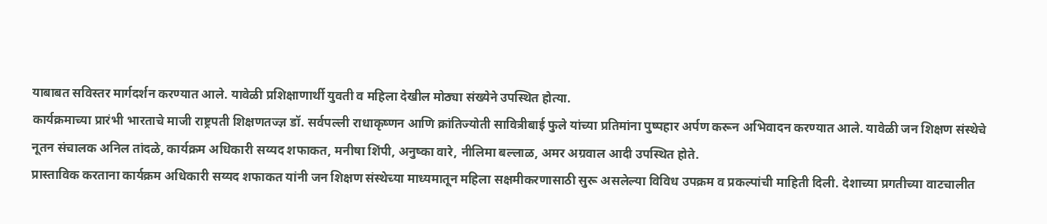याबाबत सविस्तर मार्गदर्शन करण्यात आले. यावेळी प्रशिक्षाणार्थी युवती व महिला देखील मोठ्या संख्येने उपस्थित होत्या.
कार्यक्रमाच्या प्रारंभी भारताचे माजी राष्ट्रपती शिक्षणतज्ज्ञ डॉ. सर्वपल्ली राधाकृष्णन आणि क्रांतिज्योती सावित्रीबाई फुले यांच्या प्रतिमांना पुष्पहार अर्पण करून अभिवादन करण्यात आले. यावेळी जन शिक्षण संस्थेचे नूतन संचालक अनिल तांदळे, कार्यक्रम अधिकारी सय्यद शफाकत, मनीषा शिंपी, अनुष्का वारे, नीलिमा बल्लाळ, अमर अग्रवाल आदी उपस्थित होते.
प्रास्ताविक करताना कार्यक्रम अधिकारी सय्यद शफाकत यांनी जन शिक्षण संस्थेच्या माध्यमातून महिला सक्षमीकरणासाठी सुरू असलेल्या विविध उपक्रम व प्रकल्पांची माहिती दिली. देशाच्या प्रगतीच्या वाटचालीत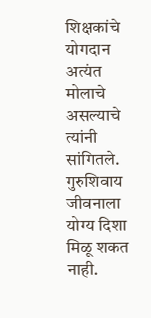शिक्षकांचे योगदान अत्यंत मोलाचे असल्याचे त्यांनी सांगितले. गुरुशिवाय जीवनाला योग्य दिशा मिळू शकत नाही.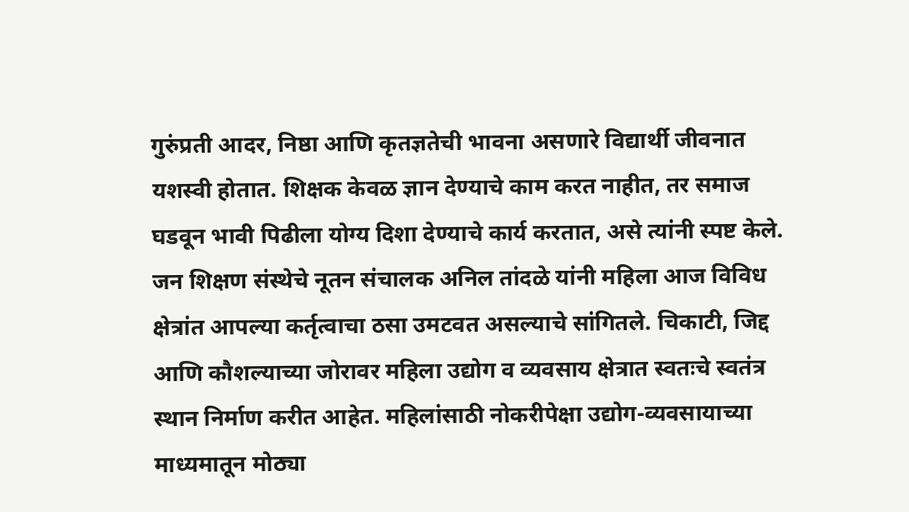गुरुंप्रती आदर, निष्ठा आणि कृतज्ञतेची भावना असणारे विद्यार्थी जीवनात यशस्वी होतात. शिक्षक केवळ ज्ञान देण्याचे काम करत नाहीत, तर समाज घडवून भावी पिढीला योग्य दिशा देण्याचे कार्य करतात, असे त्यांनी स्पष्ट केले.
जन शिक्षण संस्थेचे नूतन संचालक अनिल तांदळे यांनी महिला आज विविध क्षेत्रांत आपल्या कर्तृत्वाचा ठसा उमटवत असल्याचे सांगितले. चिकाटी, जिद्द आणि कौशल्याच्या जोरावर महिला उद्योग व व्यवसाय क्षेत्रात स्वतःचे स्वतंत्र स्थान निर्माण करीत आहेत. महिलांसाठी नोकरीपेक्षा उद्योग-व्यवसायाच्या माध्यमातून मोठ्या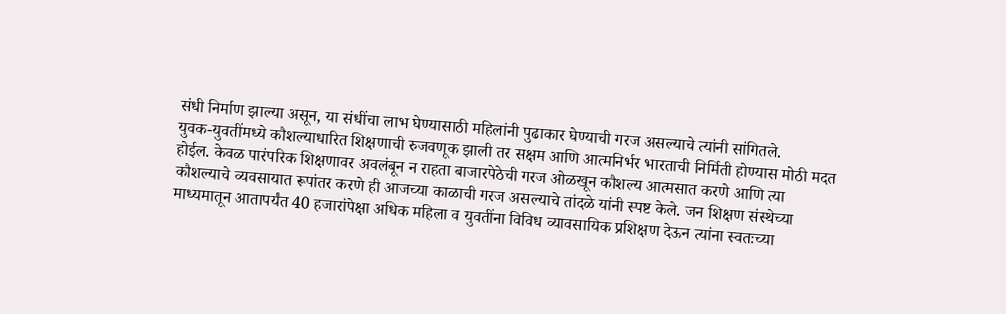संधी निर्माण झाल्या असून, या संधींचा लाभ घेण्यासाठी महिलांनी पुढाकार घेण्याची गरज असल्याचे त्यांनी सांगितले.
युवक-युवतींमध्ये कौशल्याधारित शिक्षणाची रुजवणूक झाली तर सक्षम आणि आत्मनिर्भर भारताची निर्मिती होण्यास मोठी मदत होईल. केवळ पारंपरिक शिक्षणावर अवलंबून न राहता बाजारपेठेची गरज ओळखून कौशल्य आत्मसात करणे आणि त्या कौशल्याचे व्यवसायात रूपांतर करणे ही आजच्या काळाची गरज असल्याचे तांदळे यांनी स्पष्ट केले. जन शिक्षण संस्थेच्या माध्यमातून आतापर्यंत 40 हजारांपेक्षा अधिक महिला व युवतींना विविध व्यावसायिक प्रशिक्षण देऊन त्यांना स्वतःच्या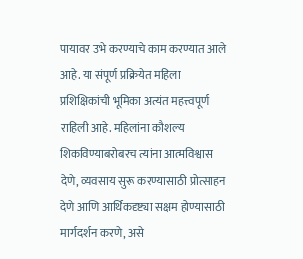पायावर उभे करण्याचे काम करण्यात आले आहे. या संपूर्ण प्रक्रियेत महिला प्रशिक्षिकांची भूमिका अत्यंत महत्त्वपूर्ण राहिली आहे. महिलांना कौशल्य शिकविण्याबरोबरच त्यांना आत्मविश्वास देणे, व्यवसाय सुरू करण्यासाठी प्रोत्साहन देणे आणि आर्थिकदृष्ट्या सक्षम होण्यासाठी मार्गदर्शन करणे, असे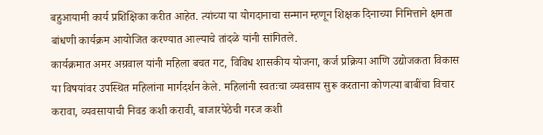बहुआयामी कार्य प्रशिक्षिका करीत आहेत. त्यांच्या या योगदानाचा सन्मान म्हणून शिक्षक दिनाच्या निमित्ताने क्षमता बांधणी कार्यक्रम आयोजित करण्यात आल्याचे तांदळे यांनी सांगितले.
कार्यक्रमात अमर अग्रवाल यांनी महिला बचत गट, विविध शासकीय योजना, कर्ज प्रक्रिया आणि उद्योजकता विकास या विषयांवर उपस्थित महिलांना मार्गदर्शन केले. महिलांनी स्वतःचा व्यवसाय सुरू करताना कोणत्या बाबींचा विचार करावा, व्यवसायाची निवड कशी करावी, बाजारपेठेची गरज कशी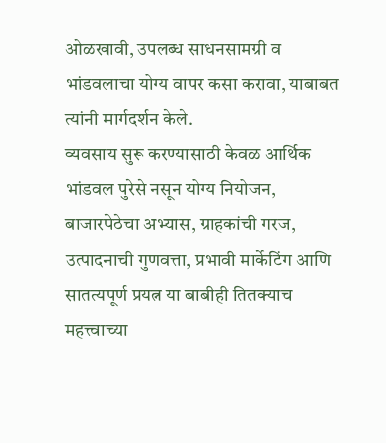ओळखावी, उपलब्ध साधनसामग्री व भांडवलाचा योग्य वापर कसा करावा, याबाबत त्यांनी मार्गदर्शन केले.
व्यवसाय सुरू करण्यासाठी केवळ आर्थिक भांडवल पुरेसे नसून योग्य नियोजन, बाजारपेठेचा अभ्यास, ग्राहकांची गरज, उत्पादनाची गुणवत्ता, प्रभावी मार्केटिंग आणि सातत्यपूर्ण प्रयत्न या बाबीही तितक्याच महत्त्वाच्या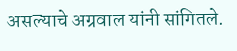असल्याचे अग्रवाल यांनी सांगितले.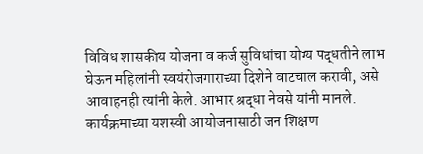विविध शासकीय योजना व कर्ज सुविधांचा योग्य पद्धतीने लाभ घेऊन महिलांनी स्वयंरोजगाराच्या दिशेने वाटचाल करावी, असे आवाहनही त्यांनी केले. आभार श्रद्धा नेवसे यांनी मानले. कार्यक्रमाच्या यशस्वी आयोजनासाठी जन शिक्षण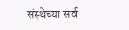संस्थेच्या सर्व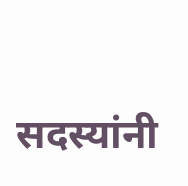सदस्यांनी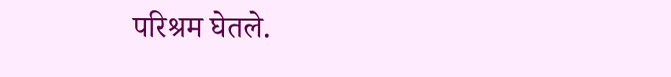परिश्रम घेतले.